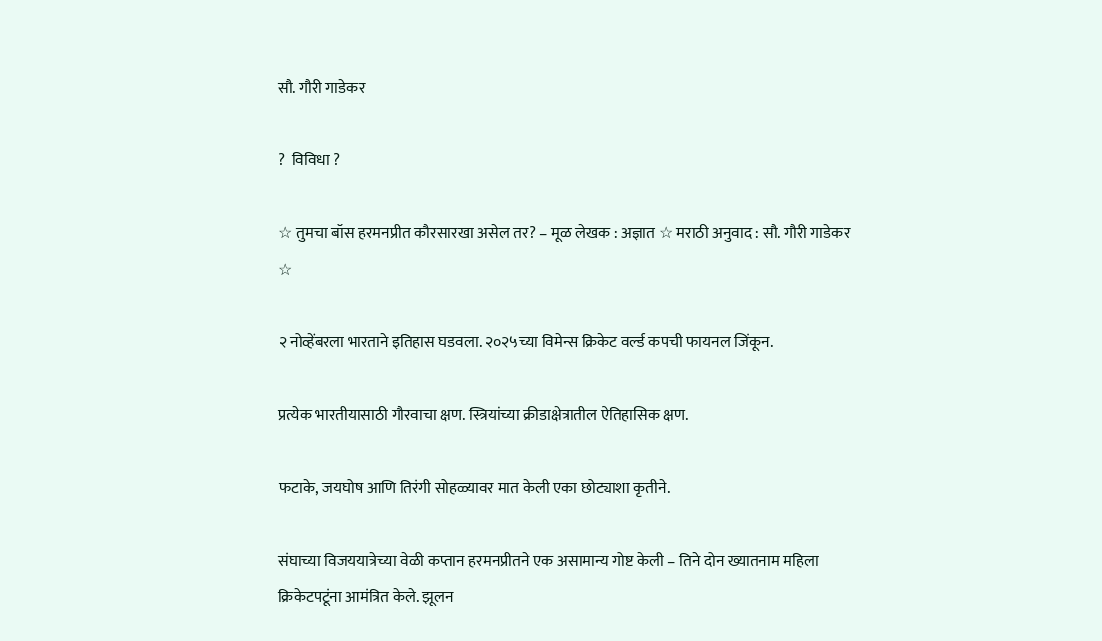सौ. गौरी गाडेकर

?  विविधा ?

☆ तुमचा बॉस हरमनप्रीत कौरसारखा असेल तर? – मूळ लेखक : अज्ञात ☆ मराठी अनुवाद : सौ. गौरी गाडेकर ☆

२ नोव्हेंबरला भारताने इतिहास घडवला. २०२५च्या विमेन्स क्रिकेट वर्ल्ड कपची फायनल जिंकून.

प्रत्येक भारतीयासाठी गौरवाचा क्षण. स्त्रियांच्या क्रीडाक्षेत्रातील ऐतिहासिक क्षण.

फटाके, जयघोष आणि तिरंगी सोहळ्यावर मात केली एका छोट्याशा कृतीने.

संघाच्या विजययात्रेच्या वेळी कप्तान हरमनप्रीतने एक असामान्य गोष्ट केली – तिने दोन ख्यातनाम महिला क्रिकेटपटूंना आमंत्रित केले. झूलन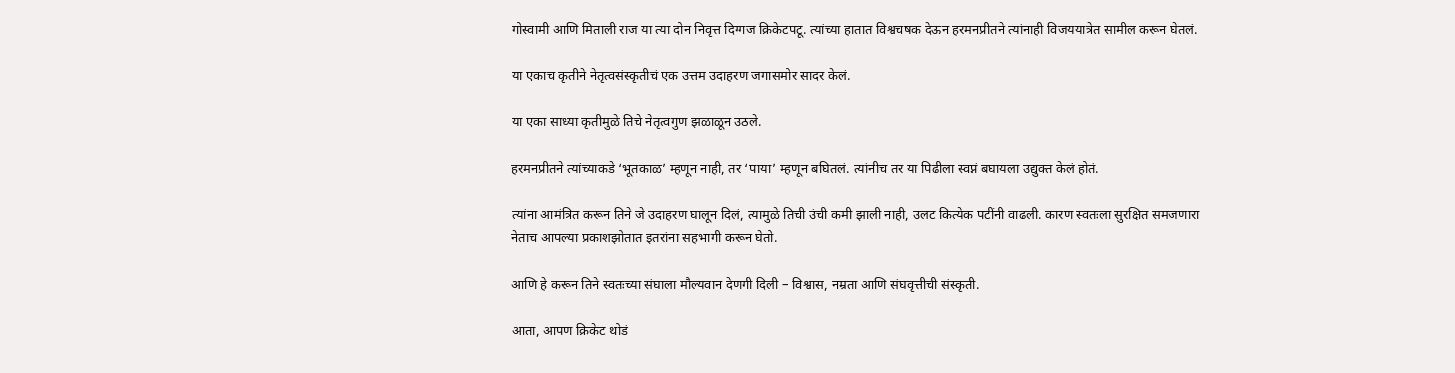गोस्वामी आणि मिताली राज या त्या दोन निवृत्त दिग्गज क्रिकेटपटू. त्यांच्या हातात विश्वचषक देऊन हरमनप्रीतने त्यांनाही विजययात्रेत सामील करून घेतलं.

या एकाच कृतीने नेतृत्वसंस्कृतीचं एक उत्तम उदाहरण जगासमोर सादर केलं.

या एका साध्या कृतीमुळे तिचे नेतृत्वगुण झळाळून उठले.

हरमनप्रीतने त्यांच्याकडे ‘भूतकाळ’ म्हणून नाही, तर ‘पाया’ म्हणून बघितलं. त्यांनीच तर या पिढीला स्वप्नं बघायला उद्युक्त केलं होतं.

त्यांना आमंत्रित करून तिने जे उदाहरण घालून दिलं, त्यामुळे तिची उंची कमी झाली नाही, उलट कित्येक पटींनी वाढली. कारण स्वतःला सुरक्षित समजणारा नेताच आपल्या प्रकाशझोतात इतरांना सहभागी करून घेतो.

आणि हे करून तिने स्वतःच्या संघाला मौल्यवान देणगी दिली – विश्वास, नम्रता आणि संघवृत्तीची संस्कृती.

आता, आपण क्रिकेट थोडं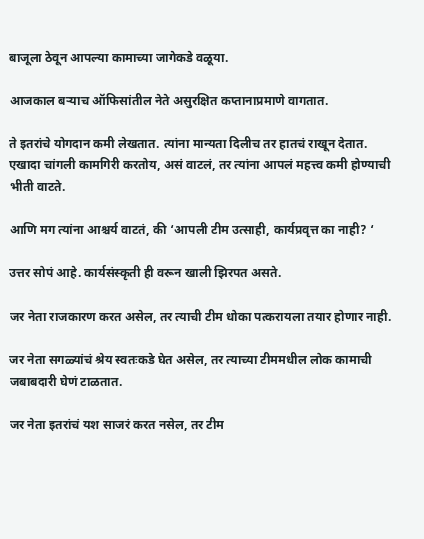बाजूला ठेवून आपल्या कामाच्या जागेकडे वळूया.

आजकाल बऱ्याच ऑफिसांतील नेते असुरक्षित कप्तानाप्रमाणे वागतात.

ते इतरांचे योगदान कमी लेखतात. त्यांना मान्यता दिलीच तर हातचं राखून देतात. एखादा चांगली कामगिरी करतोय, असं वाटलं, तर त्यांना आपलं महत्त्व कमी होण्याची भीती वाटते.

आणि मग त्यांना आश्चर्य वाटतं, की ‘आपली टीम उत्साही, कार्यप्रवृत्त का नाही? ‘

उत्तर सोपं आहे. कार्यसंस्कृती ही वरून खाली झिरपत असते.

जर नेता राजकारण करत असेल, तर त्याची टीम धोका पत्करायला तयार होणार नाही.

जर नेता सगळ्यांचं श्रेय स्वतःकडे घेत असेल, तर त्याच्या टीममधील लोक कामाची जबाबदारी घेणं टाळतात.

जर नेता इतरांचं यश साजरं करत नसेल, तर टीम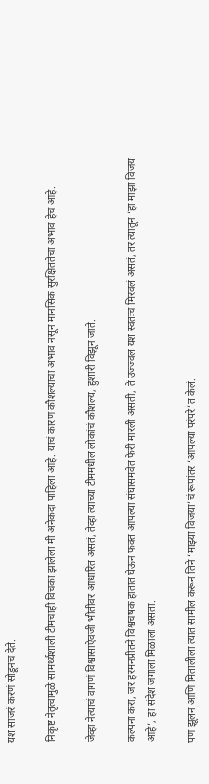यश साजरं करणं सोडूनच देते.

निकृष्ट नेतृत्वामुळे सामर्थ्यशाली टीमचाही विचका झालेला मी अनेकदा पाहिला आहे. याचं कारण कौशल्याचा अभाव नसून मानसिक सुरक्षिततेचा अभाव हेच आहे.

जेव्हा नेत्याचं वागणं विश्वासाऐवजी भीतीवर आधारित असतं, तेव्हा त्याच्या टीममधील लोकांचं कौशल्य, हुशारी विझून जाते.

कल्पना करा, जर हरमनप्रीतने विश्वचषक हातात घेऊन फक्त आपल्या संघासमवेत फेरी मारली असती, ते उज्ज्वल यश स्वतःच मिरवलं असतं, तर त्यातून ‘हा माझा विजय आहे’, हा संदेश जगाला मिळाला असता.

पण झूलन आणि मितालीला त्यात सामील करून तिने ‘माझ्या विजया’चं रूपांतर ‘आपल्या परंपरे’त केलं.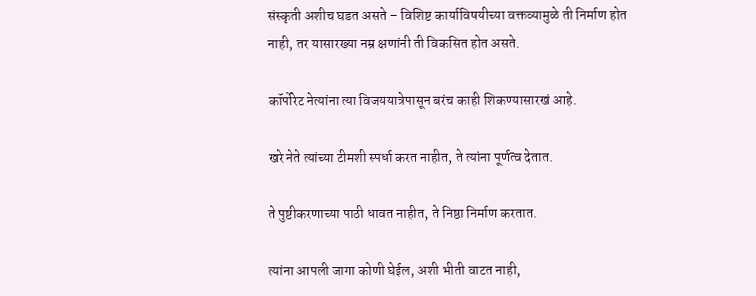संस्कृती अशीच घडत असते – विशिष्ट कार्याविषयीच्या वक्तव्यामुळे ती निर्माण होत नाही, तर यासारख्या नम्र क्षणांनी ती विकसित होत असते.

कॉर्पोरेट नेत्यांना त्या विजययात्रेपासून बरंच काही शिकण्यासारखं आहे.

खरे नेते त्यांच्या टीमशी स्पर्धा करत नाहीत, ते त्यांना पूर्णत्व देतात.

ते पुष्टीकरणाच्या पाठी धावत नाहीत, ते निष्ठा निर्माण करतात.

त्यांना आपली जागा कोणी घेईल, अशी भीती वाटत नाही,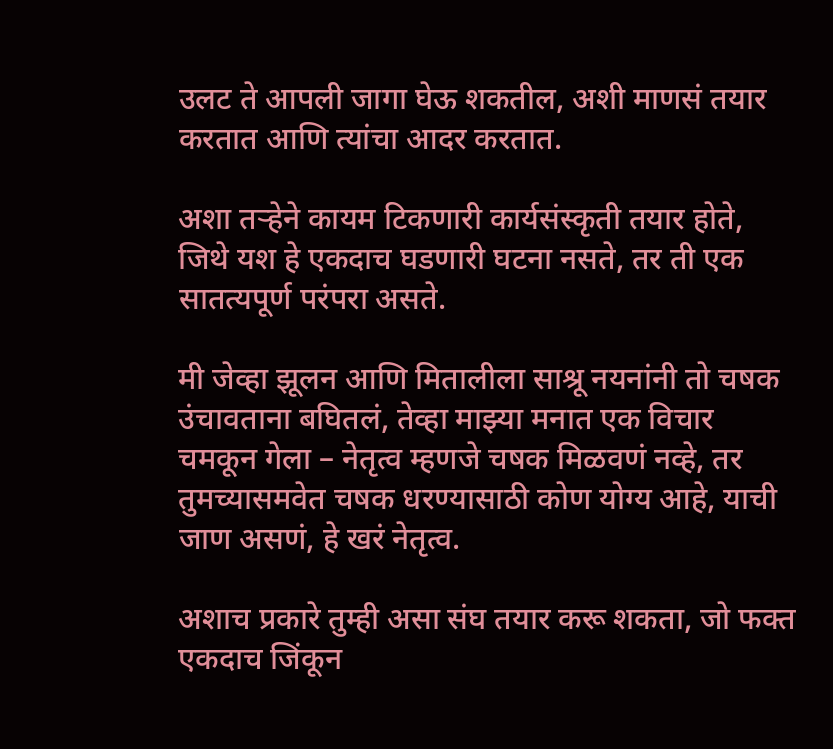उलट ते आपली जागा घेऊ शकतील, अशी माणसं तयार करतात आणि त्यांचा आदर करतात.

अशा तऱ्हेने कायम टिकणारी कार्यसंस्कृती तयार होते, जिथे यश हे एकदाच घडणारी घटना नसते, तर ती एक सातत्यपूर्ण परंपरा असते.

मी जेव्हा झूलन आणि मितालीला साश्रू नयनांनी तो चषक उंचावताना बघितलं, तेव्हा माझ्या मनात एक विचार चमकून गेला – नेतृत्व म्हणजे चषक मिळवणं नव्हे, तर तुमच्यासमवेत चषक धरण्यासाठी कोण योग्य आहे, याची जाण असणं, हे खरं नेतृत्व.

अशाच प्रकारे तुम्ही असा संघ तयार करू शकता, जो फक्त एकदाच जिंकून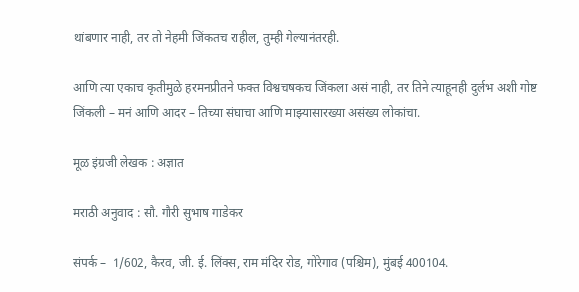थांबणार नाही, तर तो नेहमी जिंकतच राहील, तुम्ही गेल्यानंतरही.

आणि त्या एकाच कृतीमुळे हरमनप्रीतने फक्त विश्वचषकच जिंकला असं नाही, तर तिने त्याहूनही दुर्लभ अशी गोष्ट जिंकली – मनं आणि आदर – तिच्या संघाचा आणि माझ्यासारख्या असंख्य लोकांचा.

मूळ इंग्रजी लेखक : अज्ञात

मराठी अनुवाद : सौ. गौरी सुभाष गाडेकर

संपर्क –  1/602, कैरव, जी. ई. लिंक्स, राम मंदिर रोड, गोरेगाव (पश्चिम), मुंबई 400104.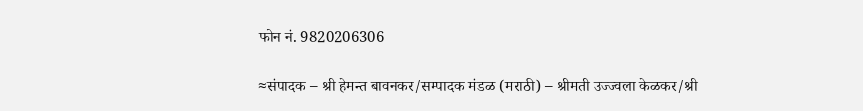फोन नं. 9820206306

≈संपादक – श्री हेमन्त बावनकर/सम्पादक मंडळ (मराठी) – श्रीमती उज्ज्वला केळकर/श्री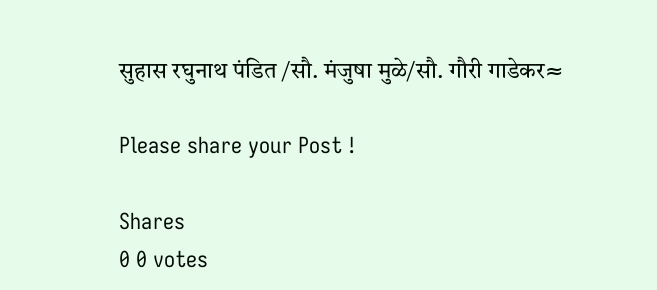सुहास रघुनाथ पंडित /सौ. मंजुषा मुळे/सौ. गौरी गाडेकर≈

Please share your Post !

Shares
0 0 votes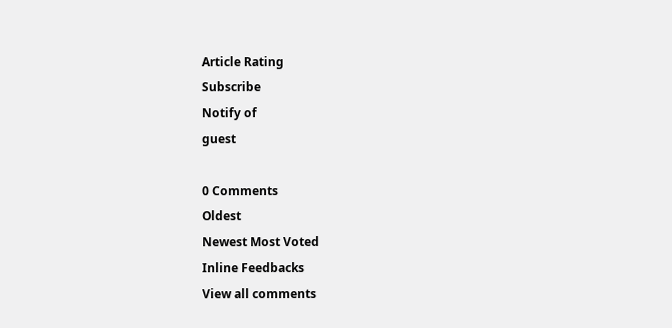Article Rating
Subscribe
Notify of
guest

0 Comments
Oldest
Newest Most Voted
Inline Feedbacks
View all comments